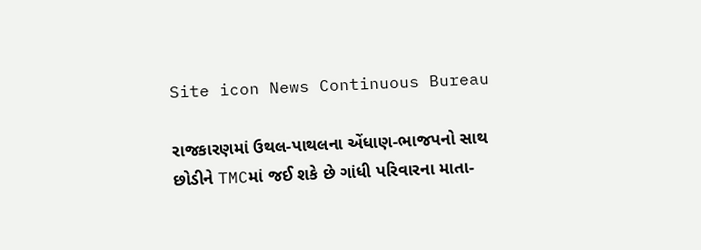Site icon News Continuous Bureau

રાજકારણમાં ઉથલ-પાથલના એંધાણ-ભાજપનો સાથ છોડીને TMCમાં જઈ શકે છે ગાંધી પરિવારના માતા-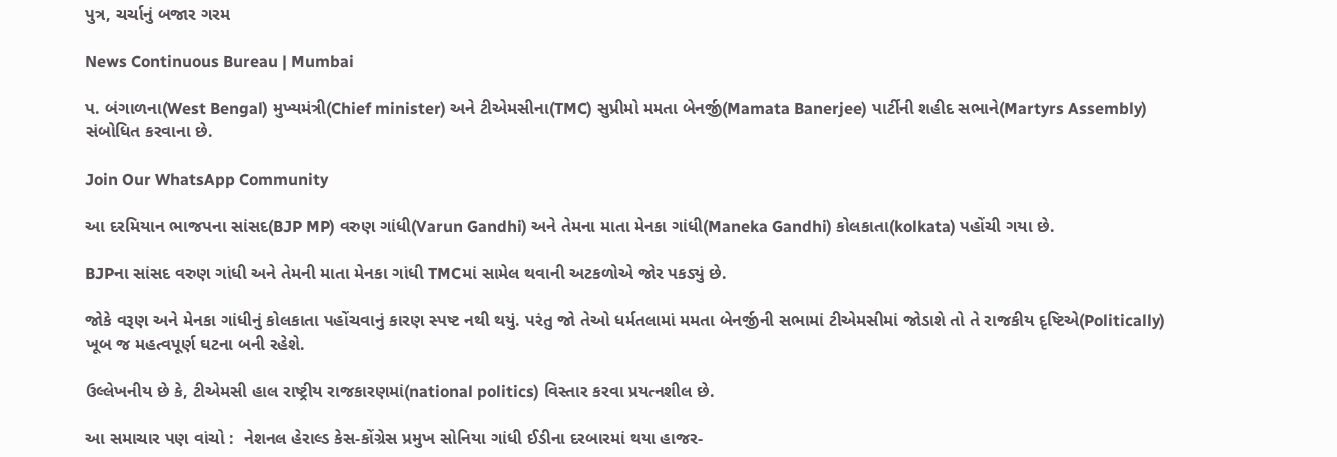પુત્ર, ચર્ચાનું બજાર ગરમ

News Continuous Bureau | Mumbai

પ. બંગાળના(West Bengal) મુખ્યમંત્રી(Chief minister) અને ટીએમસીના(TMC) સુપ્રીમો મમતા બેનર્જી(Mamata Banerjee) પાર્ટીની શહીદ સભાને(Martyrs Assembly) સંબોધિત કરવાના છે.

Join Our WhatsApp Community

આ દરમિયાન ભાજપના સાંસદ(BJP MP) વરુણ ગાંધી(Varun Gandhi) અને તેમના માતા મેનકા ગાંધી(Maneka Gandhi) કોલકાતા(kolkata) પહોંચી ગયા છે.

BJPના સાંસદ વરુણ ગાંધી અને તેમની માતા મેનકા ગાંધી TMCમાં સામેલ થવાની અટકળોએ જોર પકડ્યું છે.

જોકે વરૂણ અને મેનકા ગાંધીનું કોલકાતા પહોંચવાનું કારણ સ્પષ્ટ નથી થયું. પરંતુ જો તેઓ ધર્મતલામાં મમતા બેનર્જીની સભામાં ટીએમસીમાં જોડાશે તો તે રાજકીય દૃષ્ટિએ(Politically) ખૂબ જ મહત્વપૂર્ણ ઘટના બની રહેશે.

ઉલ્લેખનીય છે કે, ટીએમસી હાલ રાષ્ટ્રીય રાજકારણમાં(national politics) વિસ્તાર કરવા પ્રયત્નશીલ છે.

આ સમાચાર પણ વાંચો :  નેશનલ હેરાલ્ડ કેસ-કોંગ્રેસ પ્રમુખ સોનિયા ગાંધી ઈડીના દરબારમાં થયા હાજર-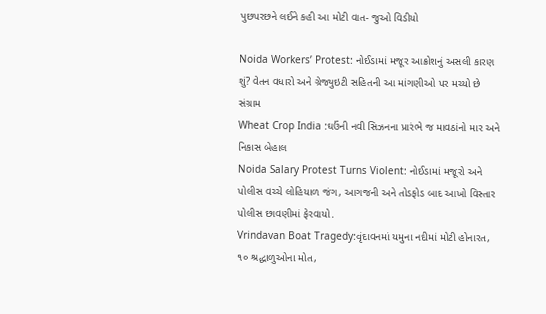પુછપરછને લઈને કહી આ મોટી વાત- જુઓ વિડીયો

Noida Workers’ Protest: નોઈડામાં મજૂર આક્રોશનું અસલી કારણ શું? વેતન વધારો અને ગ્રેજ્યુઇટી સહિતની આ માંગણીઓ પર મચ્યો છે સંગ્રામ
Wheat Crop India :ઘઉંની નવી સિઝનના પ્રારંભે જ માવઠાંનો માર અને નિકાસ બેહાલ
Noida Salary Protest Turns Violent: નોઈડામાં મજૂરો અને પોલીસ વચ્ચે લોહિયાળ જંગ, આગજની અને તોડફોડ બાદ આખો વિસ્તાર પોલીસ છાવણીમાં ફેરવાયો.
Vrindavan Boat Tragedy:વૃંદાવનમાં યમુના નદીમાં મોટી હોનારત, ૧૦ શ્રદ્ધાળુઓના મોત,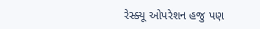રેસ્ક્યૂ ઓપરેશન હજુ પણ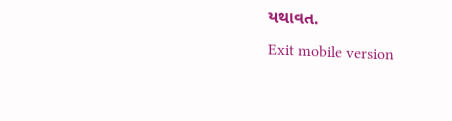યથાવત.
Exit mobile version